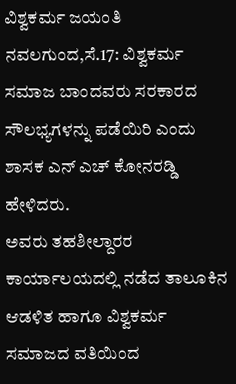ವಿಶ್ವಕರ್ಮ ಜಯಂತಿ
ನವಲಗುಂದ,ಸೆ.17: ವಿಶ್ವಕರ್ಮ ಸಮಾಜ ಬಾಂದವರು ಸರಕಾರದ ಸೌಲಭ್ಯಗಳನ್ನು ಪಡೆಯಿರಿ ಎಂದು ಶಾಸಕ ಎನ್ ಎಚ್ ಕೋನರಡ್ಡಿ ಹೇಳಿದರು.
ಅವರು ತಹಶೀಲ್ದಾರರ ಕಾರ್ಯಾಲಯದಲ್ಲಿ ನಡೆದ ತಾಲೂಕಿನ ಆಡಳಿತ ಹಾಗೂ ವಿಶ್ವಕರ್ಮ ಸಮಾಜದ ವತಿಯಿಂದ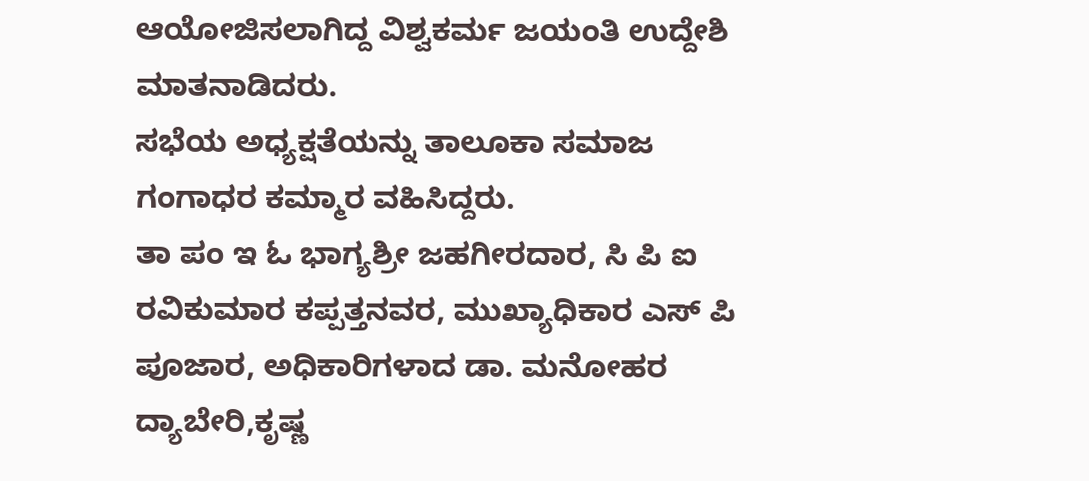ಆಯೋಜಿಸಲಾಗಿದ್ದ ವಿಶ್ವಕರ್ಮ ಜಯಂತಿ ಉದ್ದೇಶಿ ಮಾತನಾಡಿದರು.
ಸಭೆಯ ಅಧ್ಯಕ್ಷತೆಯನ್ನು ತಾಲೂಕಾ ಸಮಾಜ ಗಂಗಾಧರ ಕಮ್ಮಾರ ವಹಿಸಿದ್ದರು.
ತಾ ಪಂ ಇ ಓ ಭಾಗ್ಯಶ್ರೀ ಜಹಗೀರದಾರ, ಸಿ ಪಿ ಐ ರವಿಕುಮಾರ ಕಪ್ಪತ್ತನವರ, ಮುಖ್ಯಾಧಿಕಾರ ಎಸ್ ಪಿ ಪೂಜಾರ, ಅಧಿಕಾರಿಗಳಾದ ಡಾ. ಮನೋಹರ ದ್ಯಾಬೇರಿ,ಕೃಷ್ಣ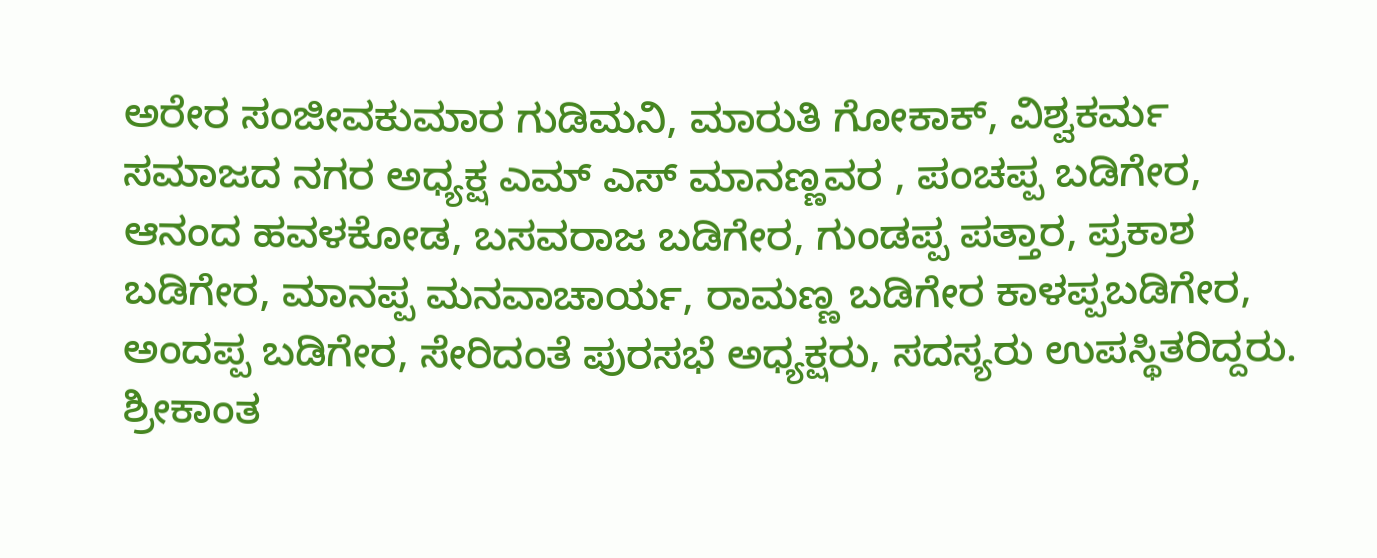ಅರೇರ ಸಂಜೀವಕುಮಾರ ಗುಡಿಮನಿ, ಮಾರುತಿ ಗೋಕಾಕ್, ವಿಶ್ವಕರ್ಮ ಸಮಾಜದ ನಗರ ಅಧ್ಯಕ್ಷ ಎಮ್ ಎಸ್ ಮಾನಣ್ಣವರ , ಪಂಚಪ್ಪ ಬಡಿಗೇರ, ಆನಂದ ಹವಳಕೋಡ, ಬಸವರಾಜ ಬಡಿಗೇರ, ಗುಂಡಪ್ಪ ಪತ್ತಾರ, ಪ್ರಕಾಶ ಬಡಿಗೇರ, ಮಾನಪ್ಪ ಮನವಾಚಾರ್ಯ, ರಾಮಣ್ಣ ಬಡಿಗೇರ ಕಾಳಪ್ಪಬಡಿಗೇರ, ಅಂದಪ್ಪ ಬಡಿಗೇರ, ಸೇರಿದಂತೆ ಪುರಸಭೆ ಅಧ್ಯಕ್ಷರು, ಸದಸ್ಯರು ಉಪಸ್ಥಿತರಿದ್ದರು.
ಶ್ರೀಕಾಂತ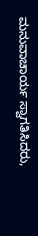ಮನುವಾಚಾರ್ಯ ಸ್ವಾಗತಿಸಿದರು,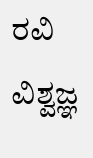ರವಿ ವಿಶ್ವಜ್ಞ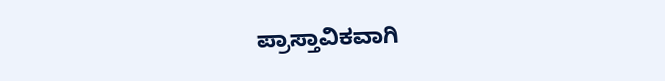ಪ್ರಾಸ್ತಾವಿಕವಾಗಿ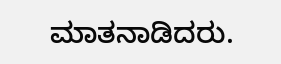ಮಾತನಾಡಿದರು.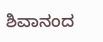ಶಿವಾನಂದ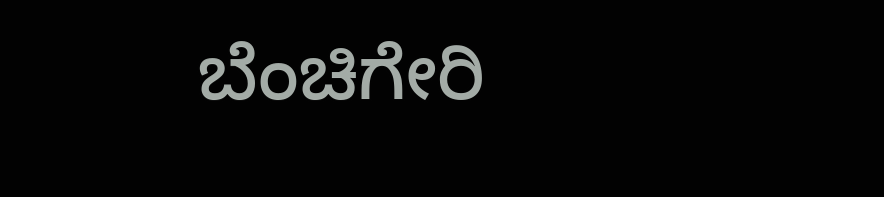ಬೆಂಚಿಗೇರಿ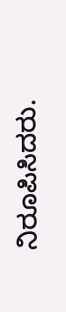ನಿರೂಪಿಸಿದರು.